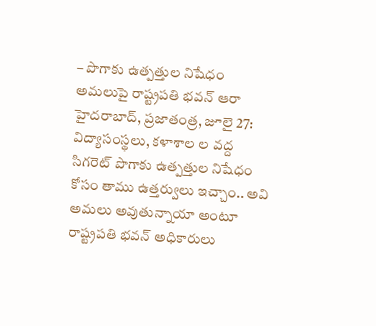– పొగాకు ఉత్పత్తుల నిషేధం అమలుపై రాష్ట్రపతి భవన్ ఆరా
హైదరాబాద్, ప్రజాతంత్ర, జూలై 27: విద్యాసంస్థలు, కళాశాల ల వద్ద సిగరెట్ పొగాకు ఉత్పత్తుల నిషేధం కోసం తాము ఉత్తర్వులు ఇచ్చాం.. అవి అమలు అవుతున్నాయా అంటూ రాష్ట్రపతి భవన్ అధికారులు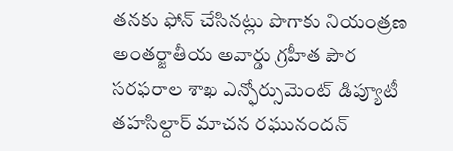తనకు ఫోన్ చేసినట్లు పొగాకు నియంత్రణ అంతర్జాతీయ అవార్డు గ్రహీత పౌర సరఫరాల శాఖ ఎన్ఫోర్సుమెంట్ డిప్యూటీ తహసిల్దార్ మాచన రఘునందన్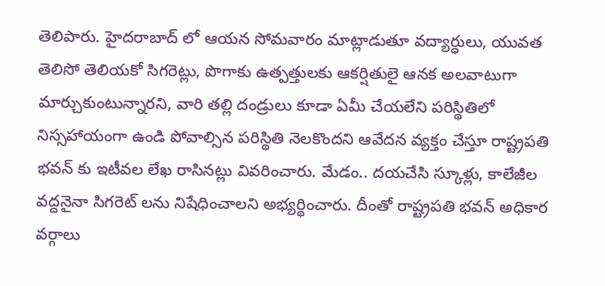తెలిపారు. హైదరాబాద్ లో ఆయన సోమవారం మాట్లాడుతూ వద్యార్ధులు, యువత తెలిసో తెలియకో సిగరెట్లు, పొగాకు ఉత్పత్తులకు ఆకర్షితులై ఆనక అలవాటుగా మార్చుకుంటున్నారని, వారి తల్లి దండ్రులు కూడా ఏమీ చేయలేని పరిస్థితిలో నిస్సహాయంగా ఉండి పోవాల్సిన పరిస్థితి నెలకొందని ఆవేదన వ్యక్తం చేస్తూ రాష్ట్రపతి భవన్ కు ఇటీవల లేఖ రాసినట్లు వివరించారు. మేడం.. దయచేసి స్కూళ్లు, కాలేజీల వద్దనైనా సిగరెట్ లను నిషేధించాలని అభ్యర్థించారు. దీంతో రాష్ట్రపతి భవన్ అధికార వర్గాలు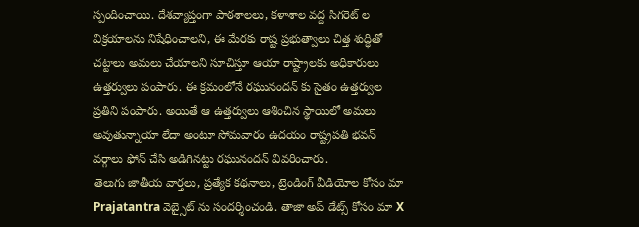స్పందించాయి. దేశవ్యాప్తంగా పాఠశాలలు, కళాశాల వద్ద సిగరెట్ ల విక్రయాలను నిషేధించాలని, ఈ మేరకు రాష్ట ప్రభుత్వాలు చిత్త శుద్ధితో చట్టాలు అమలు చేయాలని సూచిస్తూ ఆయా రాష్ట్రాలకు అధికారులు ఉత్తర్వులు పంపారు. ఈ క్రమంలోనే రఘునందన్ కు సైతం ఉత్తర్వుల ప్రతిని పంపారు. అయితే ఆ ఉత్తర్వులు ఆశించిన స్థాయిలో అమలు అవుతున్నాయా లేదా అంటూ సోమవారం ఉదయం రాష్ట్రపతి భవన్ వర్గాలు ఫోన్ చేసి అడిగినట్టు రఘునందన్ వివరించారు.
తెలుగు జాతీయ వార్తలు, ప్రత్యేక కథనాలు, ట్రెండింగ్ వీడియోల కోసం మా Prajatantra వెబ్సైట్ ను సందర్శించండి. తాజా అప్ డేట్స్ కోసం మా X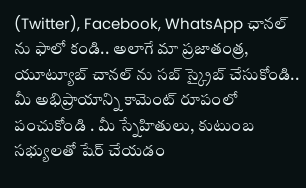(Twitter), Facebook, WhatsApp ఛానల్ ను ఫాలో కండి.. అలాగే మా ప్రజాతంత్ర, యూట్యూబ్ చానల్ ను సబ్ స్క్రైబ్ చేసుకోండి.. మీ అభిప్రాయాన్ని కామెంట్ రూపంలో పంచుకోండి . మీ స్నేహితులు, కుటుంబ సభ్యులతో షేర్ చేయడం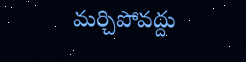మర్చిపోవద్దు